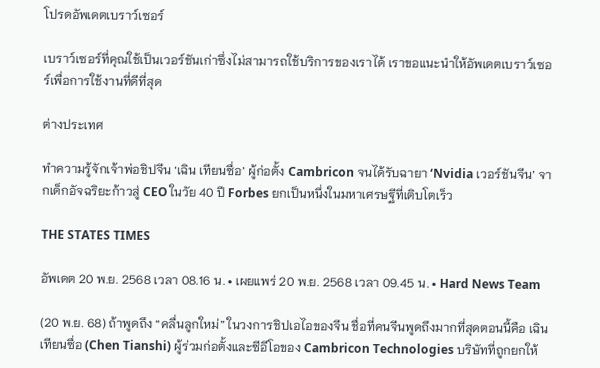โปรดอัพเดตเบราว์เซอร์

เบราว์เซอร์ที่คุณใช้เป็นเวอร์ชันเก่าซึ่งไม่สามารถใช้บริการของเราได้ เราขอแนะนำให้อัพเดตเบราว์เซอร์เพื่อการใช้งานที่ดีที่สุด

ต่างประเทศ

ทำความรู้จักเจ้าพ่อชิปจีน ‘เฉิน เทียนซื่อ’ ผู้ก่อตั้ง Cambricon จนได้รับฉายา ‘Nvidia เวอร์ชันจีน’ จากเด็กอัจฉริยะก้าวสู่ CEO ในวัย 40 ปี Forbes ยกเป็นหนึ่งในมหาเศรษฐีที่เติบโตเร็ว

THE STATES TIMES

อัพเดต 20 พ.ย. 2568 เวลา 08.16 น. • เผยแพร่ 20 พ.ย. 2568 เวลา 09.45 น. • Hard News Team

(20 พ.ย. 68) ถ้าพูดถึง “คลื่นลูกใหม่” ในวงการชิปเอไอของจีน ชื่อที่คนจีนพูดถึงมากที่สุดตอนนี้คือ เฉิน เทียนซื่อ (Chen Tianshi) ผู้ร่วมก่อตั้งและซีอีโอของ Cambricon Technologies บริษัทที่ถูกยกให้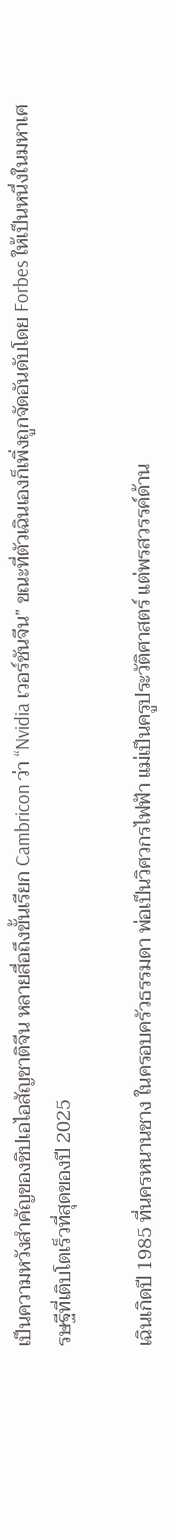เป็นความหวังสำคัญของชิปเอไอสัญชาติจีน หลายสื่อถึงขั้นเรียก Cambricon ว่า “Nvidia เวอร์ชันจีน” ขณะที่ตัวเฉินเองก็เพิ่งถูกจัดอันดับโดย Forbes ให้เป็นหนึ่งในมหาเศรษฐีที่เติบโตเร็วที่สุดของปี 2025

เฉินเกิดปี 1985 ที่นครหนานชาง ในครอบครัวธรรมดา พ่อเป็นวิศวกรไฟฟ้า แม่เป็นครูประวัติศาสตร์ แต่พรสวรรค์ด้าน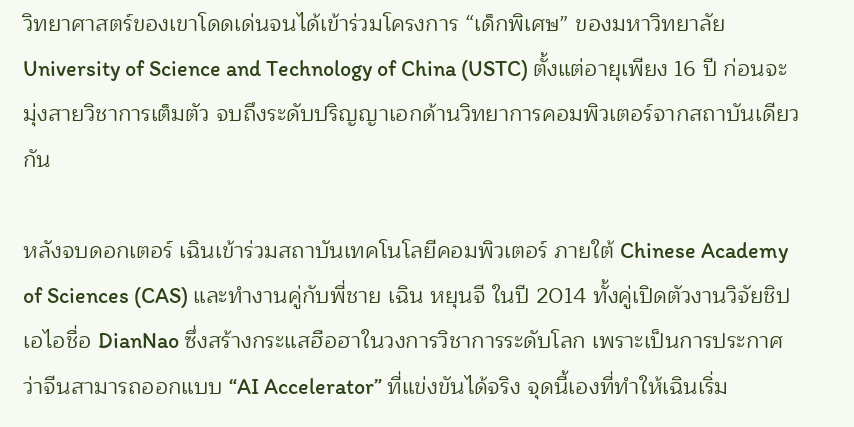วิทยาศาสตร์ของเขาโดดเด่นจนได้เข้าร่วมโครงการ “เด็กพิเศษ” ของมหาวิทยาลัย University of Science and Technology of China (USTC) ตั้งแต่อายุเพียง 16 ปี ก่อนจะมุ่งสายวิชาการเต็มตัว จบถึงระดับปริญญาเอกด้านวิทยาการคอมพิวเตอร์จากสถาบันเดียวกัน

หลังจบดอกเตอร์ เฉินเข้าร่วมสถาบันเทคโนโลยีคอมพิวเตอร์ ภายใต้ Chinese Academy of Sciences (CAS) และทำงานคู่กับพี่ชาย เฉิน หยุนจี ในปี 2014 ทั้งคู่เปิดตัวงานวิจัยชิปเอไอชื่อ DianNao ซึ่งสร้างกระแสฮือฮาในวงการวิชาการระดับโลก เพราะเป็นการประกาศว่าจีนสามารถออกแบบ “AI Accelerator” ที่แข่งขันได้จริง จุดนี้เองที่ทำให้เฉินเริ่ม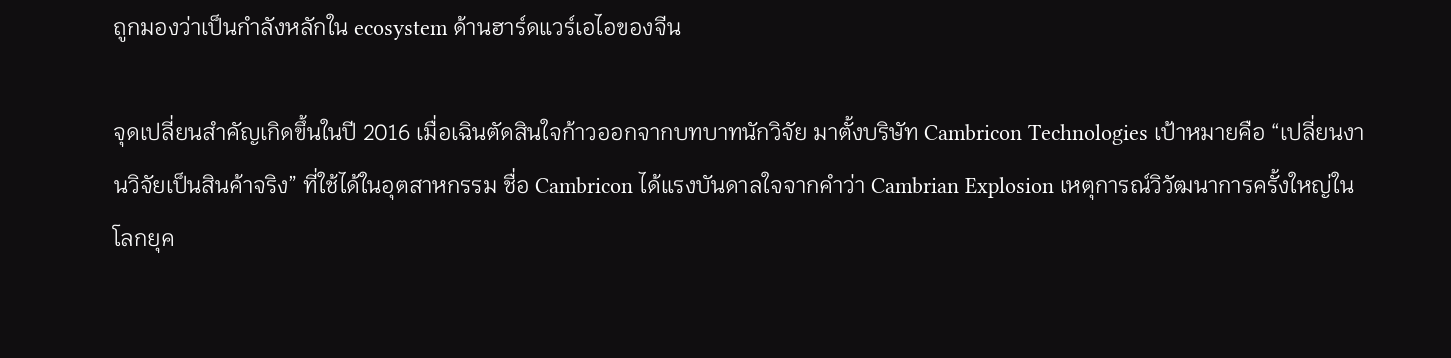ถูกมองว่าเป็นกำลังหลักใน ecosystem ด้านฮาร์ดแวร์เอไอของจีน

จุดเปลี่ยนสำคัญเกิดขึ้นในปี 2016 เมื่อเฉินตัดสินใจก้าวออกจากบทบาทนักวิจัย มาตั้งบริษัท Cambricon Technologies เป้าหมายคือ “เปลี่ยนงานวิจัยเป็นสินค้าจริง” ที่ใช้ได้ในอุตสาหกรรม ชื่อ Cambricon ได้แรงบันดาลใจจากคำว่า Cambrian Explosion เหตุการณ์วิวัฒนาการครั้งใหญ่ในโลกยุค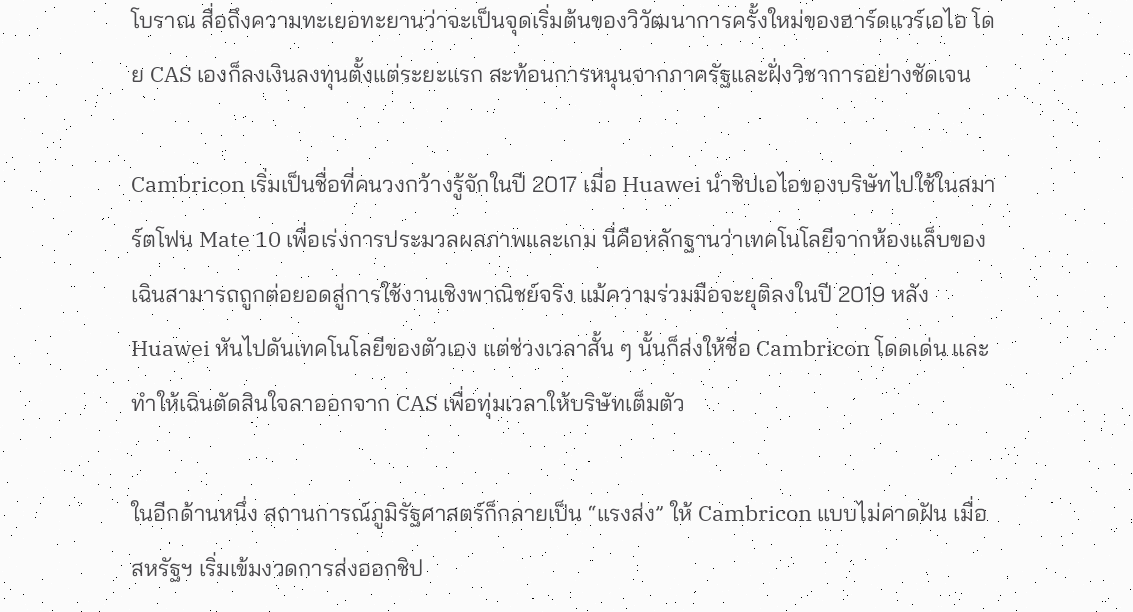โบราณ สื่อถึงความทะเยอทะยานว่าจะเป็นจุดเริ่มต้นของวิวัฒนาการครั้งใหม่ของฮาร์ดแวร์เอไอ โดย CAS เองก็ลงเงินลงทุนตั้งแต่ระยะแรก สะท้อนการหนุนจากภาครัฐและฝั่งวิชาการอย่างชัดเจน

Cambricon เริ่มเป็นชื่อที่คนวงกว้างรู้จักในปี 2017 เมื่อ Huawei นำชิปเอไอของบริษัทไปใช้ในสมาร์ตโฟน Mate 10 เพื่อเร่งการประมวลผลภาพและเกม นี่คือหลักฐานว่าเทคโนโลยีจากห้องแล็บของเฉินสามารถถูกต่อยอดสู่การใช้งานเชิงพาณิชย์จริง แม้ความร่วมมือจะยุติลงในปี 2019 หลัง Huawei หันไปดันเทคโนโลยีของตัวเอง แต่ช่วงเวลาสั้น ๆ นั้นก็ส่งให้ชื่อ Cambricon โดดเด่น และทำให้เฉินตัดสินใจลาออกจาก CAS เพื่อทุ่มเวลาให้บริษัทเต็มตัว

ในอีกด้านหนึ่ง สถานการณ์ภูมิรัฐศาสตร์ก็กลายเป็น “แรงส่ง” ให้ Cambricon แบบไม่คาดฝัน เมื่อสหรัฐฯ เริ่มเข้มงวดการส่งออกชิป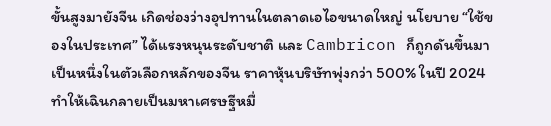ขั้นสูงมายังจีน เกิดช่องว่างอุปทานในตลาดเอไอขนาดใหญ่ นโยบาย “ใช้ของในประเทศ” ได้แรงหนุนระดับชาติ และ Cambricon ก็ถูกดันขึ้นมาเป็นหนึ่งในตัวเลือกหลักของจีน ราคาหุ้นบริษัทพุ่งกว่า 500% ในปี 2024 ทำให้เฉินกลายเป็นมหาเศรษฐีหมื่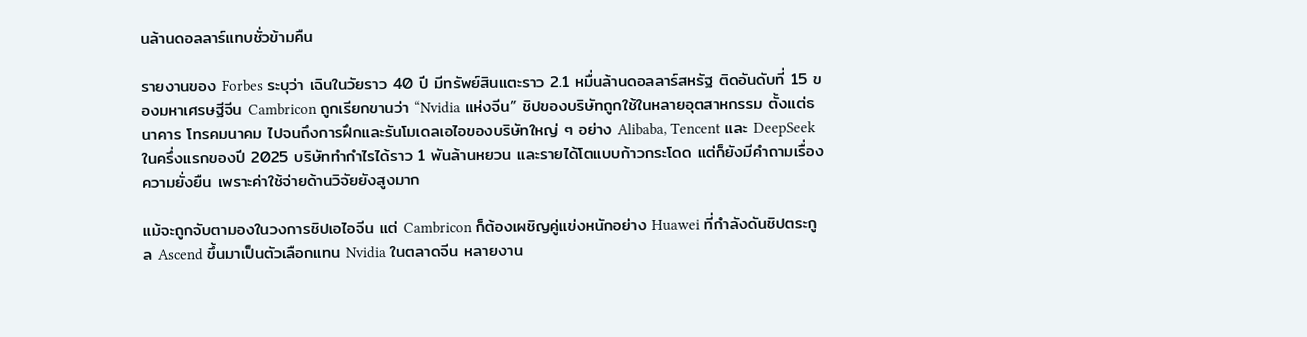นล้านดอลลาร์แทบชั่วข้ามคืน

รายงานของ Forbes ระบุว่า เฉินในวัยราว 40 ปี มีทรัพย์สินแตะราว 2.1 หมื่นล้านดอลลาร์สหรัฐ ติดอันดับที่ 15 ของมหาเศรษฐีจีน Cambricon ถูกเรียกขานว่า “Nvidia แห่งจีน” ชิปของบริษัทถูกใช้ในหลายอุตสาหกรรม ตั้งแต่ธนาคาร โทรคมนาคม ไปจนถึงการฝึกและรันโมเดลเอไอของบริษัทใหญ่ ๆ อย่าง Alibaba, Tencent และ DeepSeek ในครึ่งแรกของปี 2025 บริษัททำกำไรได้ราว 1 พันล้านหยวน และรายได้โตแบบก้าวกระโดด แต่ก็ยังมีคำถามเรื่องความยั่งยืน เพราะค่าใช้จ่ายด้านวิจัยยังสูงมาก

แม้จะถูกจับตามองในวงการชิปเอไอจีน แต่ Cambricon ก็ต้องเผชิญคู่แข่งหนักอย่าง Huawei ที่กำลังดันชิปตระกูล Ascend ขึ้นมาเป็นตัวเลือกแทน Nvidia ในตลาดจีน หลายงาน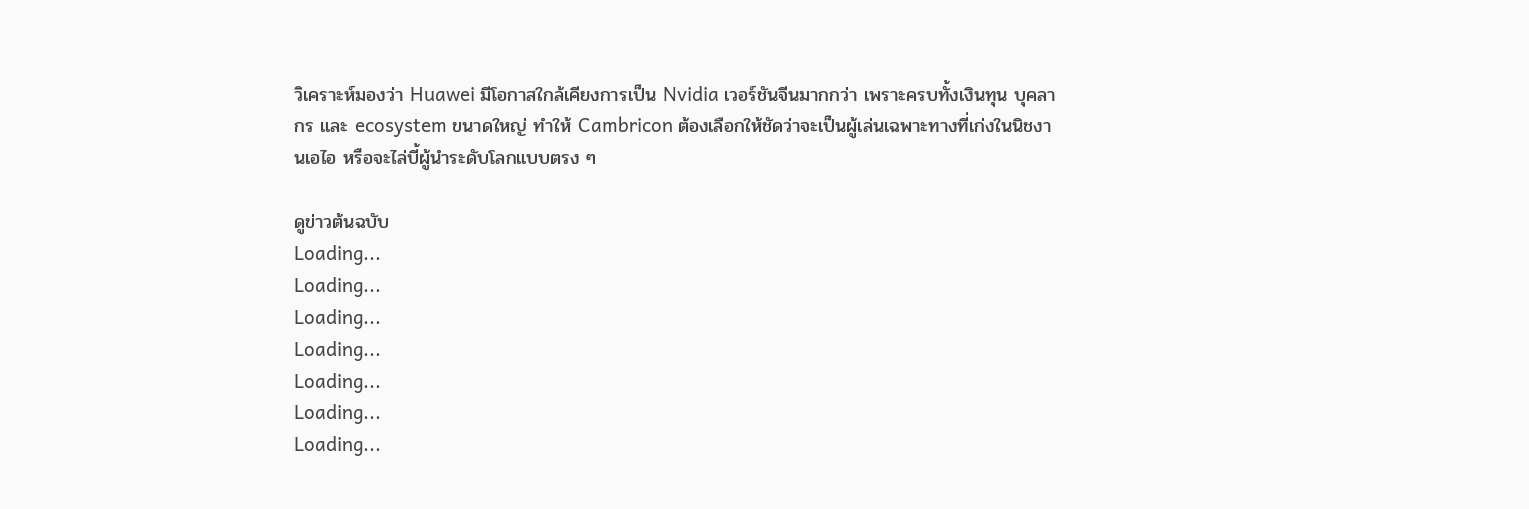วิเคราะห์มองว่า Huawei มีโอกาสใกล้เคียงการเป็น Nvidia เวอร์ชันจีนมากกว่า เพราะครบทั้งเงินทุน บุคลากร และ ecosystem ขนาดใหญ่ ทำให้ Cambricon ต้องเลือกให้ชัดว่าจะเป็นผู้เล่นเฉพาะทางที่เก่งในนิชงานเอไอ หรือจะไล่บี้ผู้นำระดับโลกแบบตรง ๆ

ดูข่าวต้นฉบับ
Loading...
Loading...
Loading...
Loading...
Loading...
Loading...
Loading...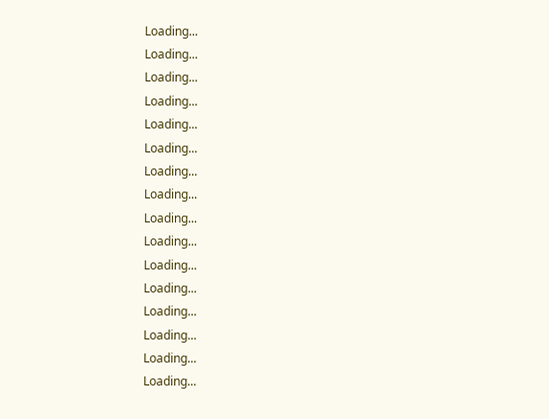Loading...
Loading...
Loading...
Loading...
Loading...
Loading...
Loading...
Loading...
Loading...
Loading...
Loading...
Loading...
Loading...
Loading...
Loading...
Loading...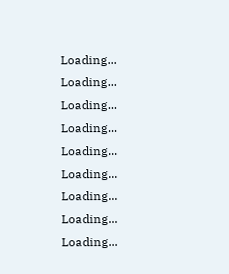Loading...
Loading...
Loading...
Loading...
Loading...
Loading...
Loading...
Loading...
Loading...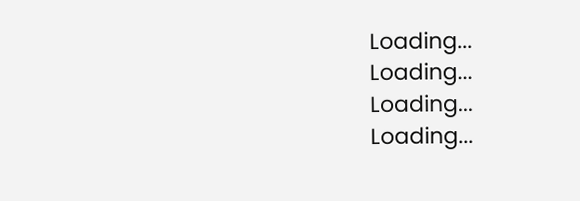Loading...
Loading...
Loading...
Loading...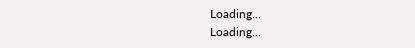Loading...
Loading...